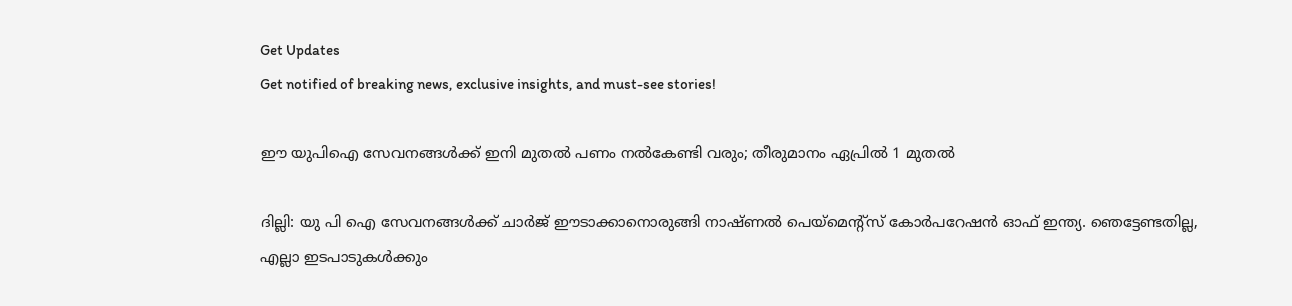Get Updates
Get notified of breaking news, exclusive insights, and must-see stories!

ഈ യുപിഐ സേവനങ്ങൾക്ക് ഇനി മുതൽ പണം നൽകേണ്ടി വരും; തീരുമാനം ഏപ്രിൽ 1 മുതൽ

ദില്ലി: യു പി ഐ സേവനങ്ങൾക്ക് ചാർജ് ഈടാക്കാനൊരുങ്ങി നാഷ്ണൽ പെയ്മെന്റ്സ് കോർപറേഷൻ ഓഫ് ഇന്ത്യ. ഞെട്ടേണ്ടതില്ല, എല്ലാ ഇടപാടുകൾക്കും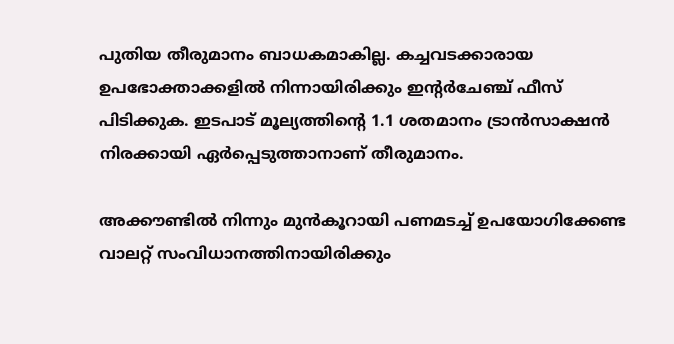പുതിയ തീരുമാനം ബാധകമാകില്ല. കച്ചവടക്കാരായ ഉപഭോക്താക്കളിൽ നിന്നായിരിക്കും ഇന്റർചേഞ്ച് ഫീസ് പിടിക്കുക. ഇടപാട് മൂല്യത്തിന്റെ 1.1 ശതമാനം ട്രാൻസാക്ഷൻ നിരക്കായി ഏർപ്പെടുത്താനാണ് തീരുമാനം.

അക്കൗണ്ടിൽ നിന്നും മുൻകൂറായി പണമടച്ച് ഉപയോഗിക്കേണ്ട വാലറ്റ് സംവിധാനത്തിനായിരിക്കും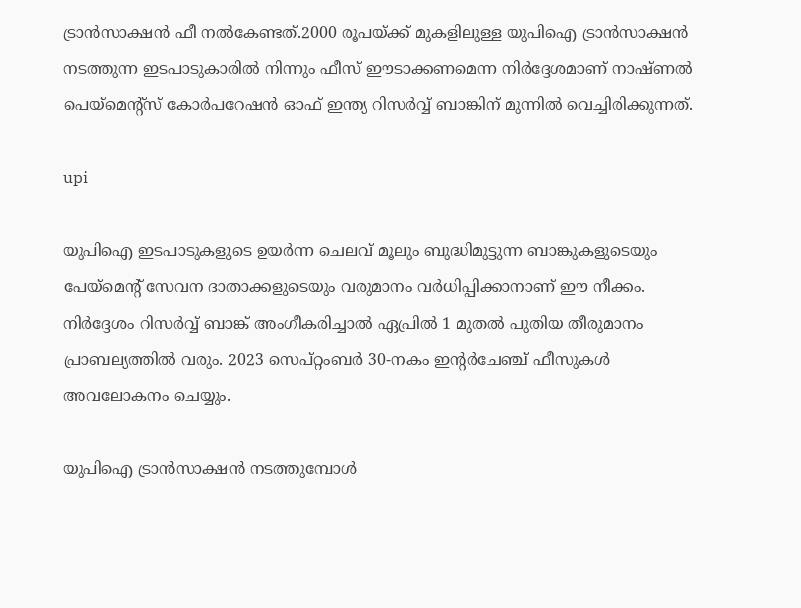ട്രാൻസാക്ഷൻ ഫീ നൽകേണ്ടത്.2000 രൂപയ്ക്ക് മുകളിലുള്ള യുപിഐ ട്രാൻസാക്ഷൻ നടത്തുന്ന ഇടപാടുകാരിൽ നിന്നും ഫീസ് ഈടാക്കണമെന്ന നിർദ്ദേശമാണ് നാഷ്ണൽ പെയ്മെന്റ്സ് കോർപറേഷൻ ഓഫ് ഇന്ത്യ റിസർവ്വ് ബാങ്കിന് മുന്നിൽ വെച്ചിരിക്കുന്നത്.

upi

യുപിഐ ഇടപാടുകളുടെ ഉയർന്ന ചെലവ് മൂലും ബുദ്ധിമുട്ടുന്ന ബാങ്കുകളുടെയും പേയ്‌മെന്റ് സേവന ദാതാക്കളുടെയും വരുമാനം വർധിപ്പിക്കാനാണ് ഈ നീക്കം. നിർദ്ദേശം റിസർവ്വ് ബാങ്ക് അംഗീകരിച്ചാൽ ഏപ്രിൽ 1 മുതൽ പുതിയ തീരുമാനം പ്രാബല്യത്തിൽ വരും. 2023 സെപ്റ്റംബർ 30-നകം ഇന്റർചേഞ്ച് ഫീസുകൾ അവലോകനം ചെയ്യും.

യുപിഐ ട്രാൻസാക്ഷൻ നടത്തുമ്പോൾ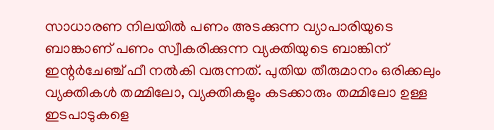സാധാരണ നിലയിൽ പണം അടക്കുന്ന വ്യാപാരിയുടെ ബാങ്കാണ് പണം സ്വീകരിക്കുന്ന വ്യക്തിയുടെ ബാങ്കിന് ഇന്റർചേഞ്ച് ഫീ നൽകി വരുന്നത്. പുതിയ തീരുമാനം ഒരിക്കലും വ്യക്തികൾ തമ്മിലോ, വ്യക്തികളും കടക്കാരും തമ്മിലോ ഉള്ള ഇടപാടുകളെ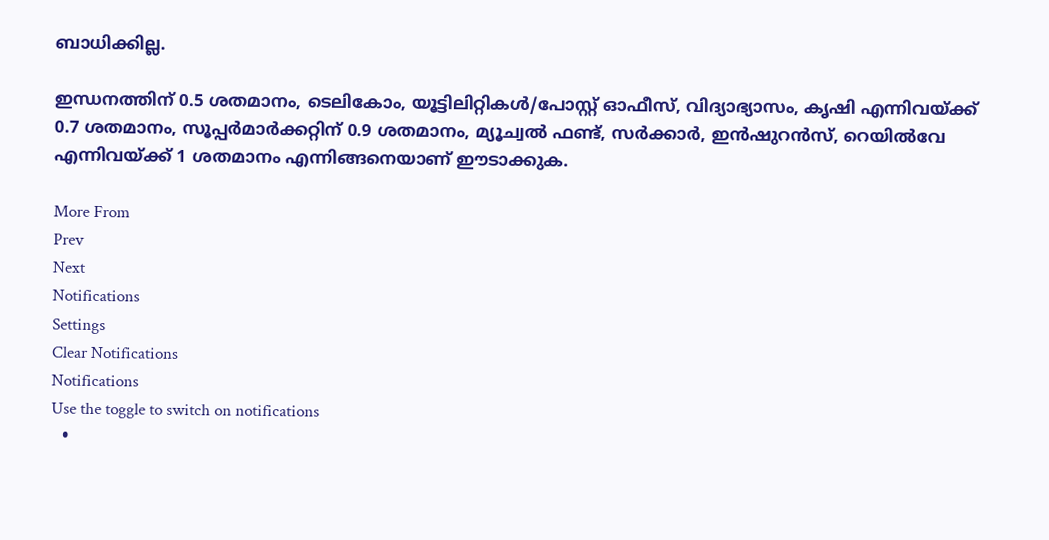ബാധിക്കില്ല.

ഇന്ധനത്തിന് 0.5 ശതമാനം, ടെലികോം, യൂട്ടിലിറ്റികൾ/പോസ്റ്റ് ഓഫീസ്, വിദ്യാഭ്യാസം, കൃഷി എന്നിവയ്ക്ക് 0.7 ശതമാനം, സൂപ്പർമാർക്കറ്റിന് 0.9 ശതമാനം, മ്യൂച്വൽ ഫണ്ട്, സർക്കാർ, ഇൻഷുറൻസ്, റെയിൽവേ എന്നിവയ്ക്ക് 1 ശതമാനം എന്നിങ്ങനെയാണ് ഈടാക്കുക.

More From
Prev
Next
Notifications
Settings
Clear Notifications
Notifications
Use the toggle to switch on notifications
  •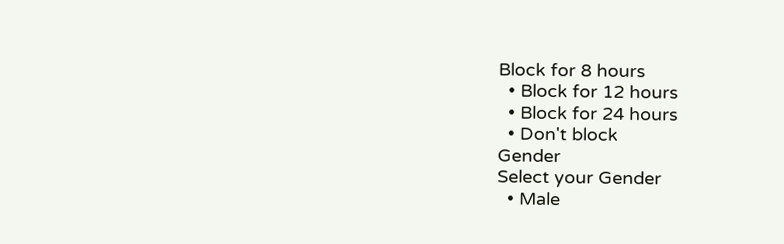Block for 8 hours
  • Block for 12 hours
  • Block for 24 hours
  • Don't block
Gender
Select your Gender
  • Male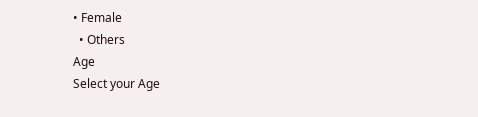• Female
  • Others
Age
Select your Age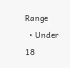Range
  • Under 18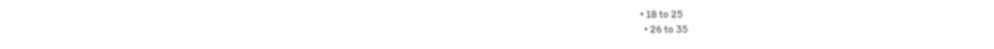• 18 to 25
  • 26 to 35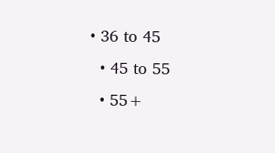• 36 to 45
  • 45 to 55
  • 55+